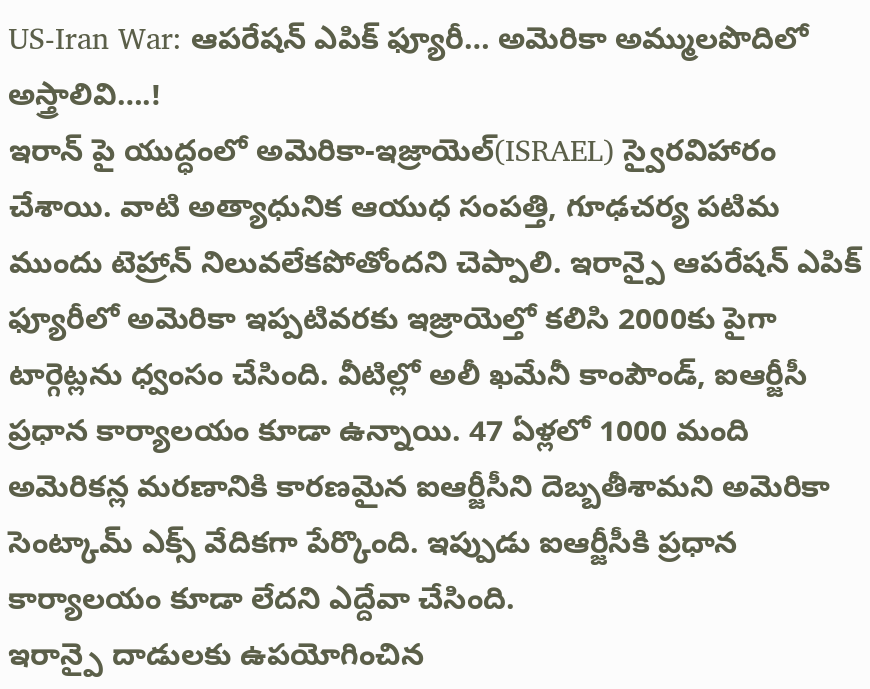US-Iran War: ఆపరేషన్ ఎపిక్ ఫ్యూరీ… అమెరికా అమ్ములపొదిలో అస్త్రాలివి….!
ఇరాన్ పై యుద్ధంలో అమెరికా-ఇజ్రాయెల్(ISRAEL) స్వైరవిహారం చేశాయి. వాటి అత్యాధునిక ఆయుధ సంపత్తి, గూఢచర్య పటిమ ముందు టెహ్రాన్ నిలువలేకపోతోందని చెప్పాలి. ఇరాన్పై ఆపరేషన్ ఎపిక్ ఫ్యూరీలో అమెరికా ఇప్పటివరకు ఇజ్రాయెల్తో కలిసి 2000కు పైగా టార్గెట్లను ధ్వంసం చేసింది. వీటిల్లో అలీ ఖమేనీ కాంపౌండ్, ఐఆర్జీసీ ప్రధాన కార్యాలయం కూడా ఉన్నాయి. 47 ఏళ్లలో 1000 మంది అమెరికన్ల మరణానికి కారణమైన ఐఆర్జీసీని దెబ్బతీశామని అమెరికా సెంట్కామ్ ఎక్స్ వేదికగా పేర్కొంది. ఇప్పుడు ఐఆర్జీసీకి ప్రధాన కార్యాలయం కూడా లేదని ఎద్దేవా చేసింది.
ఇరాన్పై దాడులకు ఉపయోగించిన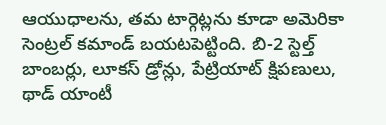ఆయుధాలను, తమ టార్గెట్లను కూడా అమెరికా సెంట్రల్ కమాండ్ బయటపెట్టింది. బి-2 స్టెల్త్ బాంబర్లు, లూకస్ డ్రోన్లు, పేట్రియాట్ క్షిపణులు, థాడ్ యాంటీ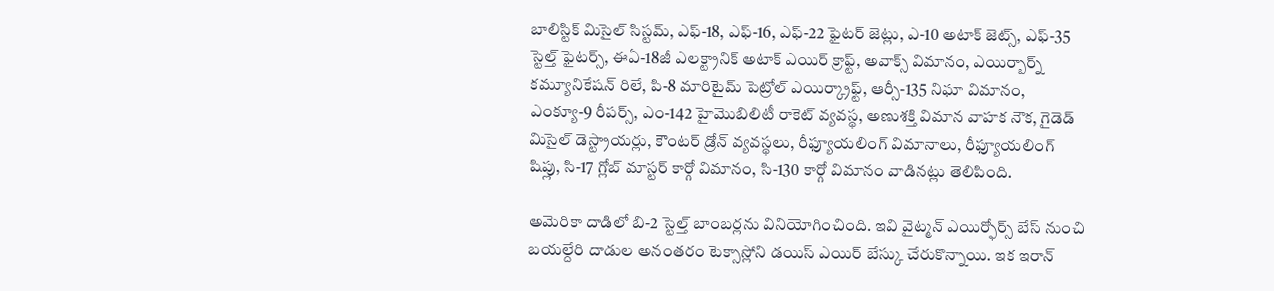బాలిస్టిక్ మిసైల్ సిస్టమ్, ఎఫ్-18, ఎఫ్-16, ఎఫ్-22 ఫైటర్ జెట్లు, ఎ-10 అటాక్ జెట్స్, ఎఫ్-35 స్టెల్త్ ఫైటర్స్, ఈఏ-18జీ ఎలక్ట్రానిక్ అటాక్ ఎయిర్ క్రాఫ్ట్, అవాక్స్ విమానం, ఎయిర్బార్న్ కమ్యూనికేషన్ రిలే, పి-8 మారిటైమ్ పెట్రోల్ ఎయిర్క్రాఫ్ట్, ఆర్సీ-135 నిఘా విమానం, ఎంక్యూ-9 రీపర్స్, ఎం-142 హైమొబిలిటీ రాకెట్ వ్యవస్థ, అణుశక్తి విమాన వాహక నౌక, గైడెడ్ మిసైల్ డెస్ట్రాయర్లు, కౌంటర్ డ్రోన్ వ్యవస్థలు, రీఫ్యూయలింగ్ విమానాలు, రీఫ్యూయలింగ్ షిప్లు, సి-17 గ్లోబ్ మాస్టర్ కార్గో విమానం, సి-130 కార్గో విమానం వాడినట్లు తెలిపింది.

అమెరికా దాడిలో బి-2 స్టెల్త్ బాంబర్లను వినియోగించింది. ఇవి వైట్మన్ ఎయిర్ఫోర్స్ బేస్ నుంచి బయల్దేరి దాడుల అనంతరం టెక్సాస్లోని డయిస్ ఎయిర్ బేస్కు చేరుకొన్నాయి. ఇక ఇరాన్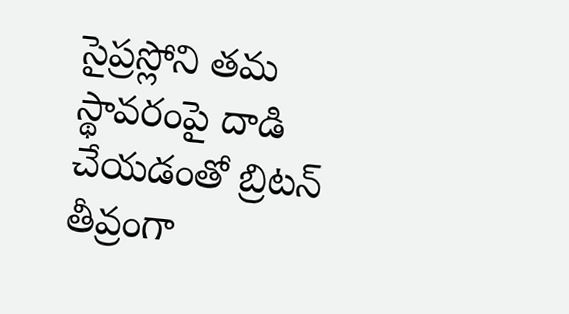సైప్రస్లోని తమ స్థావరంపై దాడి చేయడంతో బ్రిటన్ తీవ్రంగా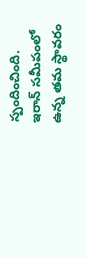స్పందించింది. ఇరాన్ సమీపంలో ఉన్న తమ స్థావరం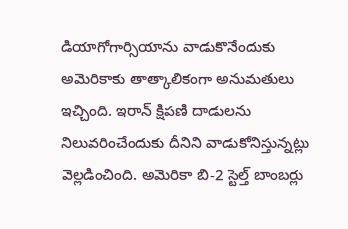డియాగోగార్సియాను వాడుకొనేందుకు అమెరికాకు తాత్కాలికంగా అనుమతులు ఇచ్చింది. ఇరాన్ క్షిపణి దాడులను నిలువరించేందుకు దీనిని వాడుకోనిస్తున్నట్లు వెల్లడించింది. అమెరికా బి-2 స్టెల్త్ బాంబర్లు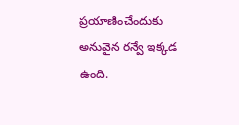ప్రయాణించేందుకు అనువైన రన్వే ఇక్కడ ఉంది.